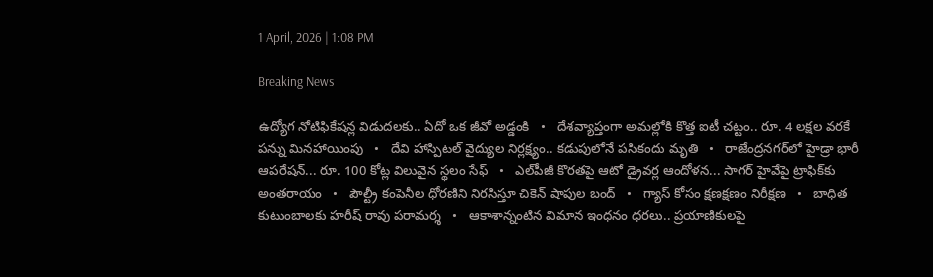1 April, 2026 | 1:08 PM

Breaking News

ఉద్యోగ నోటిఫికేషన్ల విడుదలకు.. ఏదో ఒక జీవో అడ్డంకి   •   దేశవ్యాప్తంగా అమల్లోకి కొత్త ఐటీ చట్టం.. రూ. 4 లక్షల వరకే పన్ను మినహాయింపు   •   దేవి హాస్పిటల్ వైద్యుల నిర్లక్ష్యం.. కడుపులోనే పసికందు మృతి   •   రాజేంద్రనగర్‌లో హైడ్రా భారీ ఆపరేషన్... రూ. 100 కోట్ల విలువైన స్థలం సేఫ్   •   ఎల్‌పీజీ కొరతపై ఆటో డ్రైవర్ల ఆందోళన... సాగర్ హైవేపై ట్రాఫిక్‌కు అంతరాయం   •   పౌల్ట్రీ కంపెనీల ధోరణిని నిరసిస్తూ చికెన్ షాపుల బంద్   •   గ్యాస్ కోసం క్షణక్షణం నిరీక్షణ   •   బాధిత కుటుంబాలకు హరీష్ రావు పరామర్శ   •   ఆకాశాన్నంటిన విమాన ఇంధనం ధరలు.. ప్రయాణికులపై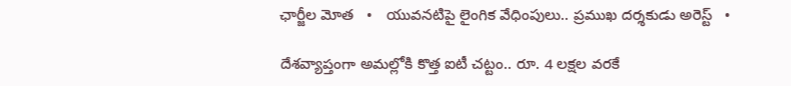ఛార్జీల మోత   •   యువనటిపై లైంగిక వేధింపులు.. ప్రముఖ దర్శకుడు అరెస్ట్   •

దేశవ్యాప్తంగా అమల్లోకి కొత్త ఐటీ చట్టం.. రూ. 4 లక్షల వరకే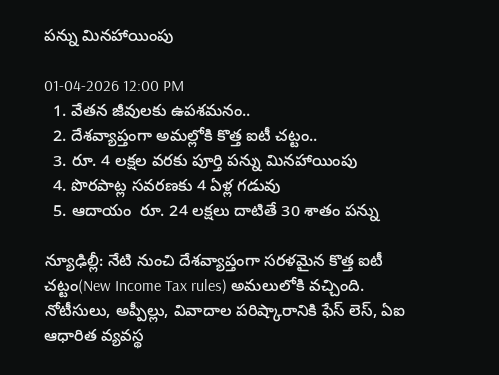పన్ను మినహాయింపు

01-04-2026 12:00 PM
  1. వేతన జీవులకు ఉపశమనం..
  2. దేశవ్యాప్తంగా అమల్లోకి కొత్త ఐటీ చట్టం..
  3. రూ. 4 లక్షల వరకు పూర్తి పన్ను మినహాయింపు
  4. పొరపాట్ల సవరణకు 4 ఏళ్ల గడువు
  5. ఆదాయం  రూ. 24 లక్షలు దాటితే 30 శాతం పన్ను

న్యూఢిల్లీ: నేటి నుంచి దేశవ్యాప్తంగా సరళమైన కొత్త ఐటీ చట్టం(New Income Tax rules) అమలులోకి వచ్చింది. నోటీసులు, అప్పీల్లు, వివాదాల పరిష్కారానికి ఫేస్ లెస్, ఏఐ ఆధారిత వ్యవస్థ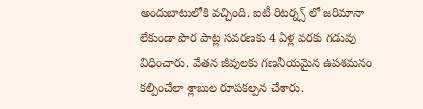అందుబాటులోకి వచ్చింది. ఐటీ రిటర్న్స్ లో జరిమానా లేకుండా పొర పాట్ల సవరణకు 4 ఏళ్ల వరకు గడువు విధించారు. వేతన జీవులకు గణనీయమైన ఉపశమనం కల్పించేలా శ్లాబుల రూపకల్పన చేశారు.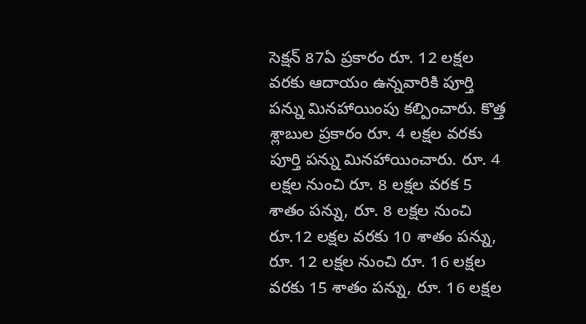సెక్షన్ 87ఏ ప్రకారం రూ. 12 లక్షల వరకు ఆదాయం ఉన్నవారికి పూర్తి పన్ను మినహాయింపు కల్పించారు. కొత్త శ్లాబుల ప్రకారం రూ. 4 లక్షల వరకు పూర్తి పన్ను మినహాయించారు. రూ. 4 లక్షల నుంచి రూ. 8 లక్షల వరక 5 శాతం పన్ను, రూ. 8 లక్షల నుంచి రూ.12 లక్షల వరకు 10 శాతం పన్ను, రూ. 12 లక్షల నుంచి రూ. 16 లక్షల వరకు 15 శాతం పన్ను, రూ. 16 లక్షల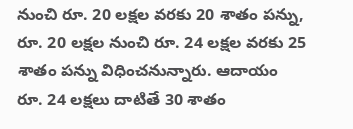నుంచి రూ. 20 లక్షల వరకు 20 శాతం పన్ను, రూ. 20 లక్షల నుంచి రూ. 24 లక్షల వరకు 25 శాతం పన్ను విధించనున్నారు. ఆదాయం రూ. 24 లక్షలు దాటితే 30 శాతం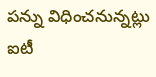పన్ను విధించనున్నట్లు ఐటీ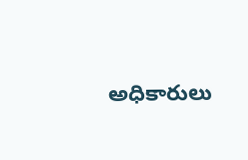అధికారులు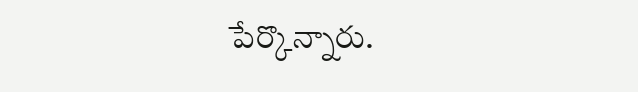పేర్కొన్నారు.